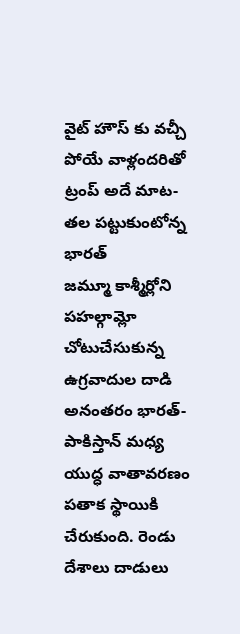వైట్ హౌస్ కు వచ్చీ పోయే వాళ్లందరితో ట్రంప్ అదే మాట- తల పట్టుకుంటోన్న భారత్
జమ్మూ కాశ్మీర్లోని పహల్గామ్లో చోటుచేసుకున్న ఉగ్రవాదుల దాడి అనంతరం భారత్- పాకిస్తాన్ మధ్య యుద్ధ వాతావరణం పతాక స్థాయికి చేరుకుంది. రెండు దేశాలు దాడులు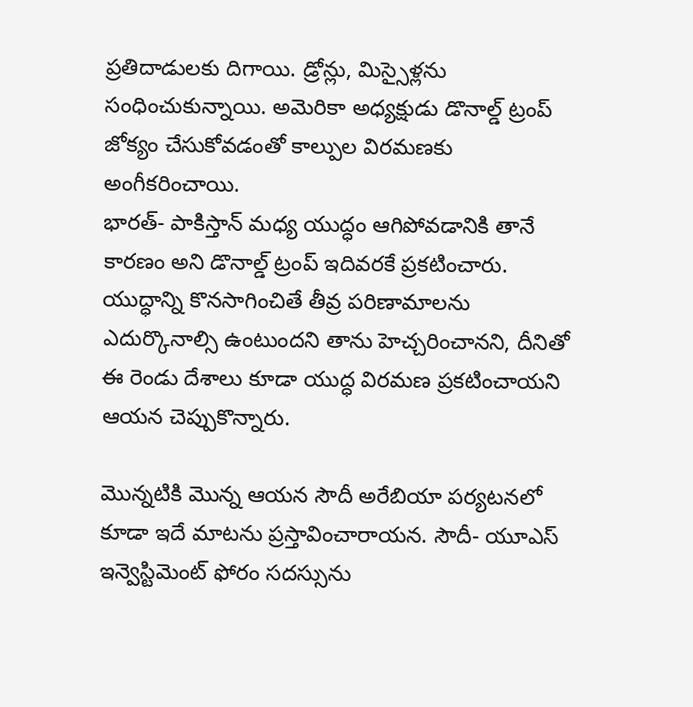ప్రతిదాడులకు దిగాయి. డ్రోన్లు, మిస్సైళ్లను సంధించుకున్నాయి. అమెరికా అధ్యక్షుడు డొనాల్డ్ ట్రంప్ జోక్యం చేసుకోవడంతో కాల్పుల విరమణకు అంగీకరించాయి.
భారత్- పాకిస్తాన్ మధ్య యుద్ధం ఆగిపోవడానికి తానే కారణం అని డొనాల్డ్ ట్రంప్ ఇదివరకే ప్రకటించారు. యుద్ధాన్ని కొనసాగించితే తీవ్ర పరిణామాలను ఎదుర్కొనాల్సి ఉంటుందని తాను హెచ్చరించానని, దీనితో ఈ రెండు దేశాలు కూడా యుద్ధ విరమణ ప్రకటించాయని ఆయన చెప్పుకొన్నారు.

మొన్నటికి మొన్న ఆయన సౌదీ అరేబియా పర్యటనలో కూడా ఇదే మాటను ప్రస్తావించారాయన. సౌదీ- యూఎస్ ఇన్వెస్టిమెంట్ ఫోరం సదస్సును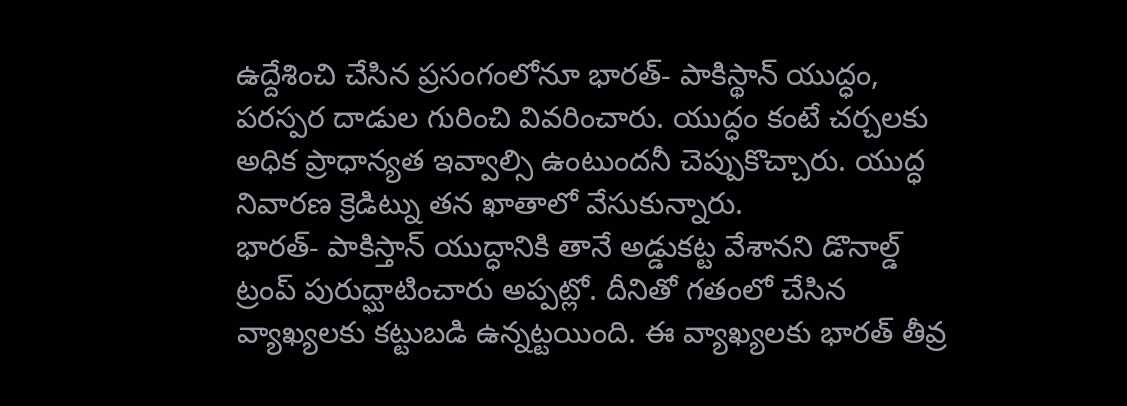ఉద్దేశించి చేసిన ప్రసంగంలోనూ భారత్- పాకిస్థాన్ యుద్ధం, పరస్పర దాడుల గురించి వివరించారు. యుద్ధం కంటే చర్చలకు అధిక ప్రాధాన్యత ఇవ్వాల్సి ఉంటుందనీ చెప్పుకొచ్చారు. యుద్ధ నివారణ క్రెడిట్ను తన ఖాతాలో వేసుకున్నారు.
భారత్- పాకిస్తాన్ యుద్ధానికి తానే అడ్డుకట్ట వేశానని డొనాల్డ్ ట్రంప్ పురుద్ఘాటించారు అప్పట్లో. దీనితో గతంలో చేసిన వ్యాఖ్యలకు కట్టుబడి ఉన్నట్టయింది. ఈ వ్యాఖ్యలకు భారత్ తీవ్ర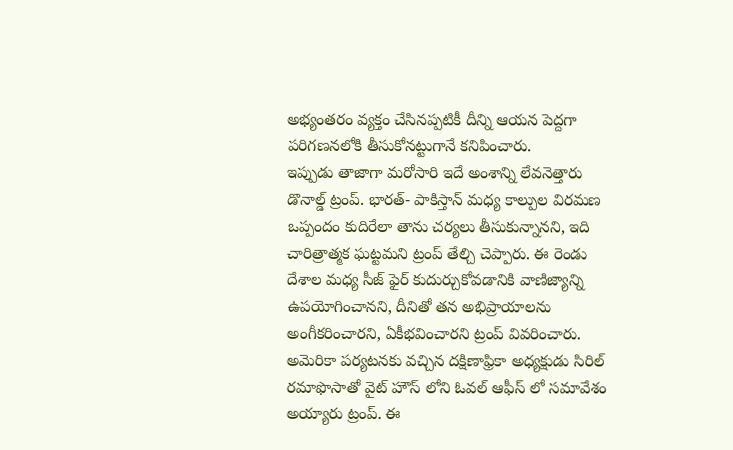అభ్యంతరం వ్యక్తం చేసినప్పటికీ దీన్ని ఆయన పెద్దగా పరిగణనలోకి తీసుకోనట్టుగానే కనిపించారు.
ఇప్పుడు తాజాగా మరోసారి ఇదే అంశాన్ని లేవనెత్తారు డొనాల్డ్ ట్రంప్. భారత్- పాకిస్తాన్ మధ్య కాల్పుల విరమణ ఒప్పందం కుదిరేలా తాను చర్యలు తీసుకున్నానని, ఇది చారిత్రాత్మక ఘట్టమని ట్రంప్ తేల్చి చెప్పారు. ఈ రెండు దేశాల మధ్య సీజ్ ఫైర్ కుదుర్చుకోవడానికి వాణిజ్యాన్ని ఉపయోగించానని, దీనితో తన అభిప్రాయాలను అంగీకరించారని, ఏకీభవించారని ట్రంప్ వివరించారు.
అమెరికా పర్యటనకు వచ్చిన దక్షిణాఫ్రికా అధ్యక్షుడు సిరిల్ రమాఫొసాతో వైట్ హౌస్ లోని ఓవల్ ఆఫీస్ లో సమావేశం అయ్యారు ట్రంప్. ఈ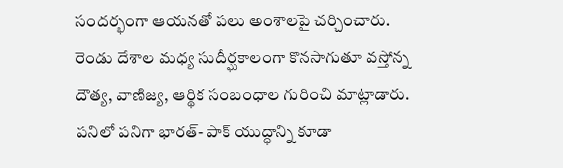సందర్భంగా ఆయనతో పలు అంశాలపై చర్చించారు. రెండు దేశాల మధ్య సుదీర్ఘకాలంగా కొనసాగుతూ వస్తోన్న దౌత్య, వాణిజ్య, ఆర్థిక సంబంధాల గురించి మాట్లాడారు.
పనిలో పనిగా భారత్- పాక్ యుద్ధాన్ని కూడా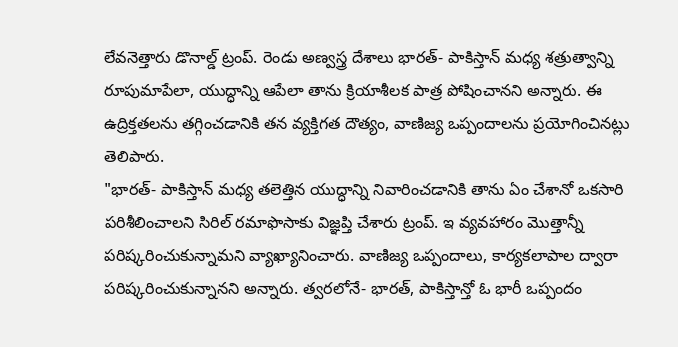లేవనెత్తారు డొనాల్డ్ ట్రంప్. రెండు అణ్వస్త్ర దేశాలు భారత్- పాకిస్తాన్ మధ్య శత్రుత్వాన్ని రూపుమాపేలా, యుద్ధాన్ని ఆపేలా తాను క్రియాశీలక పాత్ర పోషించానని అన్నారు. ఈ ఉద్రిక్తతలను తగ్గించడానికి తన వ్యక్తిగత దౌత్యం, వాణిజ్య ఒప్పందాలను ప్రయోగించినట్లు తెలిపారు.
"భారత్- పాకిస్తాన్ మధ్య తలెత్తిన యుద్ధాన్ని నివారించడానికి తాను ఏం చేశానో ఒకసారి పరిశీలించాలని సిరిల్ రమాఫొసాకు విజ్ఞప్తి చేశారు ట్రంప్. ఇ వ్యవహారం మొత్తాన్నీ పరిష్కరించుకున్నామని వ్యాఖ్యానించారు. వాణిజ్య ఒప్పందాలు, కార్యకలాపాల ద్వారా పరిష్కరించుకున్నానని అన్నారు. త్వరలోనే- భారత్, పాకిస్తాన్తో ఓ భారీ ఒప్పందం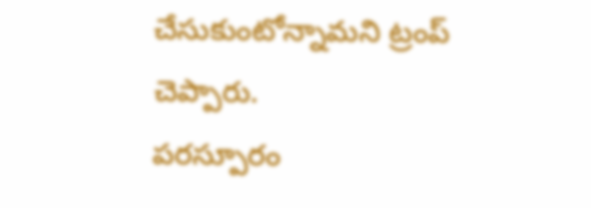చేసుకుంటోన్నామని ట్రంప్ చెప్పారు.
పరస్పూరం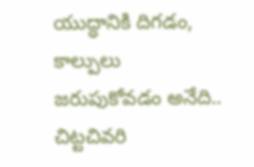యుద్ధానికి దిగడం, కాల్పులు జరుపుకోవడం అనేది.. చిట్టచివరి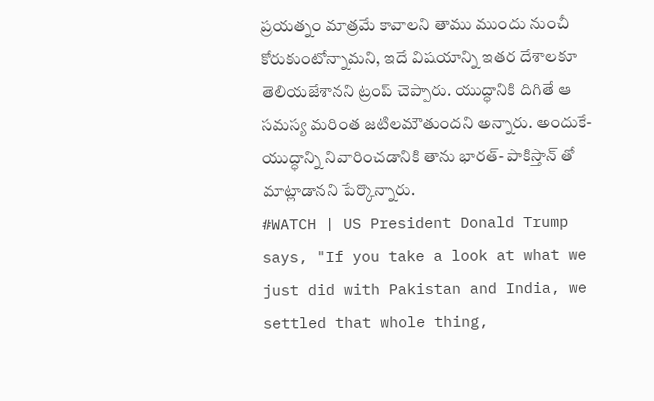ప్రయత్నం మాత్రమే కావాలని తాము ముందు నుంచీ కోరుకుంటోన్నామని, ఇదే విషయాన్ని ఇతర దేశాలకూ తెలియజేశానని ట్రంప్ చెప్పారు. యుద్ధానికి దిగితే ఆ సమస్య మరింత జటిలమౌతుందని అన్నారు. అందుకే- యుద్ధాన్ని నివారించడానికి తాను భారత్- పాకిస్తాన్ తో మాట్లాడానని పేర్కొన్నారు.
#WATCH | US President Donald Trump says, "If you take a look at what we just did with Pakistan and India, we settled that whole thing,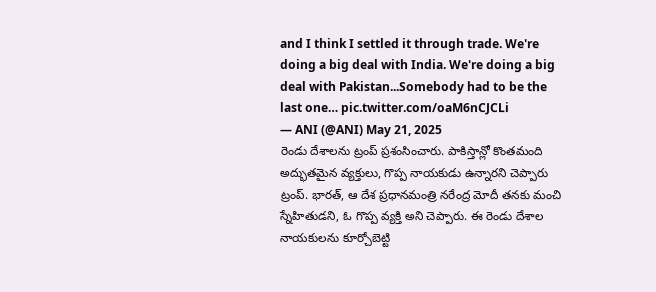and I think I settled it through trade. We're doing a big deal with India. We're doing a big deal with Pakistan...Somebody had to be the last one… pic.twitter.com/oaM6nCJCLi
— ANI (@ANI) May 21, 2025
రెండు దేశాలను ట్రంప్ ప్రశంసించారు. పాకిస్తాన్లో కొంతమంది అద్భుతమైన వ్యక్తులు, గొప్ప నాయకుడు ఉన్నారని చెప్పారు ట్రంప్. భారత్, ఆ దేశ ప్రధానమంత్రి నరేంద్ర మోదీ తనకు మంచి స్నేహితుడని, ఓ గొప్ప వ్యక్తి అని చెప్పారు. ఈ రెండు దేశాల నాయకులను కూర్చోబెట్టి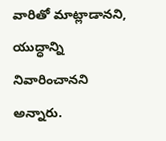వారితో మాట్లాడానని, యుద్ధాన్ని నివారించానని అన్నారు.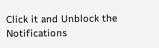Click it and Unblock the Notifications